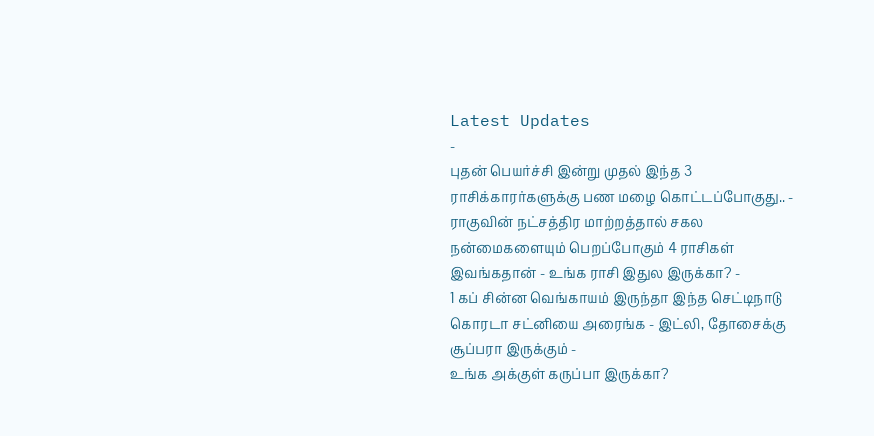Latest Updates
-
புதன் பெயர்ச்சி இன்று முதல் இந்த 3 ராசிக்காரர்களுக்கு பண மழை கொட்டப்போகுது.. -
ராகுவின் நட்சத்திர மாற்றத்தால் சகல நன்மைகளையும் பெறப்போகும் 4 ராசிகள் இவங்கதான் - உங்க ராசி இதுல இருக்கா? -
1 கப் சின்ன வெங்காயம் இருந்தா இந்த செட்டிநாடு கொரடா சட்னியை அரைங்க - இட்லி, தோசைக்கு சூப்பரா இருக்கும் -
உங்க அக்குள் கருப்பா இருக்கா?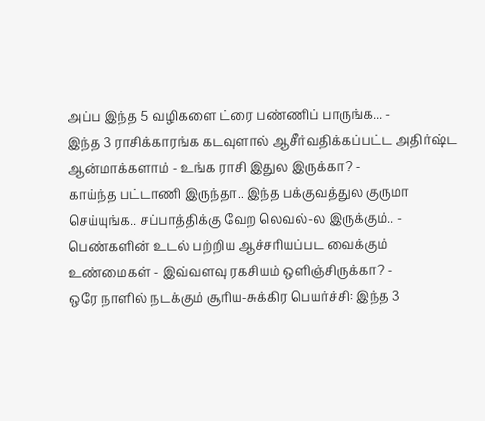அப்ப இந்த 5 வழிகளை ட்ரை பண்ணிப் பாருங்க... -
இந்த 3 ராசிக்காரங்க கடவுளால் ஆசீர்வதிக்கப்பட்ட அதிர்ஷ்ட ஆன்மாக்களாம் - உங்க ராசி இதுல இருக்கா? -
காய்ந்த பட்டாணி இருந்தா.. இந்த பக்குவத்துல குருமா செய்யுங்க.. சப்பாத்திக்கு வேற லெவல்-ல இருக்கும்.. -
பெண்களின் உடல் பற்றிய ஆச்சரியப்பட வைக்கும் உண்மைகள் - இவ்வளவு ரகசியம் ஒளிஞ்சிருக்கா? -
ஒரே நாளில் நடக்கும் சூரிய-சுக்கிர பெயர்ச்சி: இந்த 3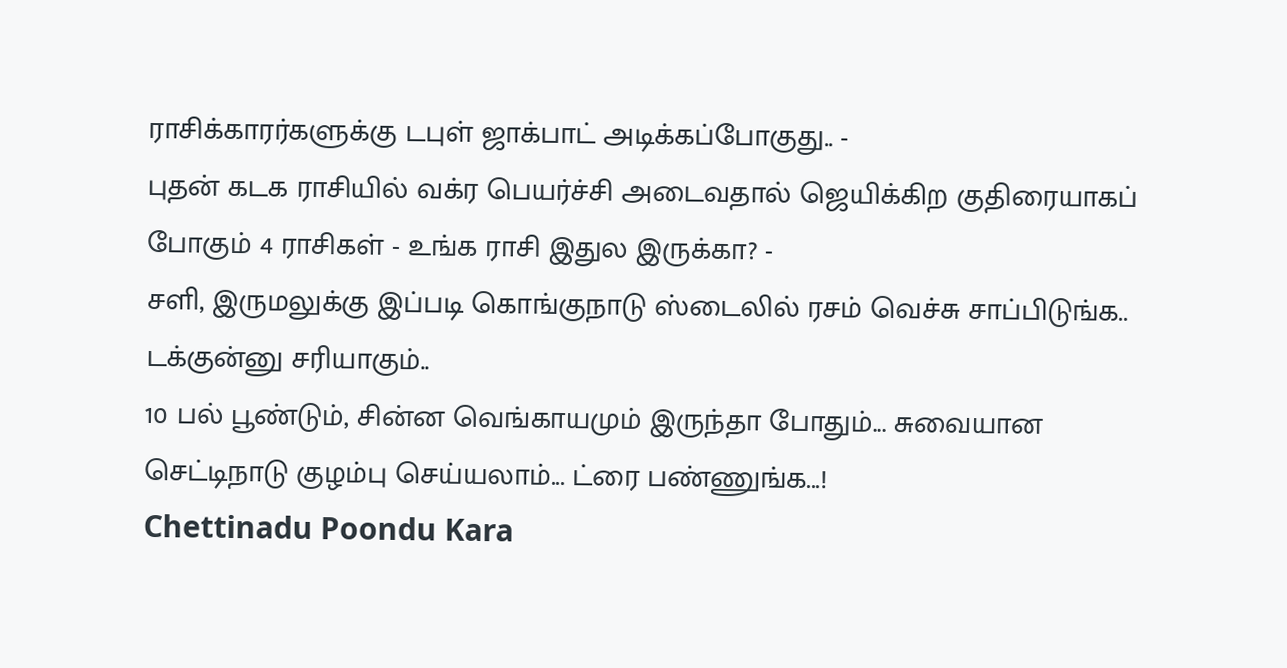ராசிக்காரர்களுக்கு டபுள் ஜாக்பாட் அடிக்கப்போகுது.. -
புதன் கடக ராசியில் வக்ர பெயர்ச்சி அடைவதால் ஜெயிக்கிற குதிரையாகப் போகும் 4 ராசிகள் - உங்க ராசி இதுல இருக்கா? -
சளி, இருமலுக்கு இப்படி கொங்குநாடு ஸ்டைலில் ரசம் வெச்சு சாப்பிடுங்க.. டக்குன்னு சரியாகும்..
10 பல் பூண்டும், சின்ன வெங்காயமும் இருந்தா போதும்... சுவையான செட்டிநாடு குழம்பு செய்யலாம்... ட்ரை பண்ணுங்க...!
Chettinadu Poondu Kara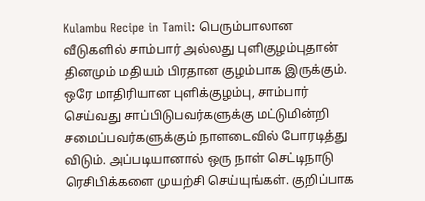Kulambu Recipe in Tamil: பெரும்பாலான வீடுகளில் சாம்பார் அல்லது புளிகுழம்புதான் தினமும் மதியம் பிரதான குழம்பாக இருக்கும். ஒரே மாதிரியான புளிக்குழம்பு, சாம்பார் செய்வது சாப்பிடுபவர்களுக்கு மட்டுமின்றி சமைப்பவர்களுக்கும் நாளடைவில் போரடித்து விடும். அப்படியானால் ஒரு நாள் செட்டிநாடு ரெசிபிக்களை முயற்சி செய்யுங்கள். குறிப்பாக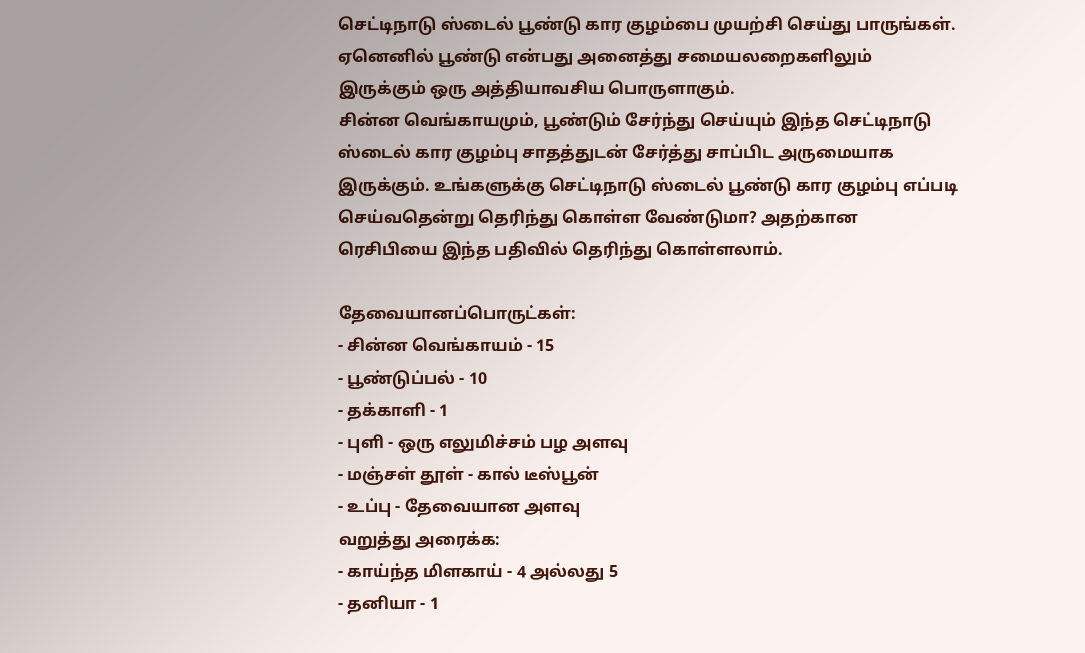செட்டிநாடு ஸ்டைல் பூண்டு கார குழம்பை முயற்சி செய்து பாருங்கள். ஏனெனில் பூண்டு என்பது அனைத்து சமையலறைகளிலும் இருக்கும் ஒரு அத்தியாவசிய பொருளாகும்.
சின்ன வெங்காயமும், பூண்டும் சேர்ந்து செய்யும் இந்த செட்டிநாடு ஸ்டைல் கார குழம்பு சாதத்துடன் சேர்த்து சாப்பிட அருமையாக இருக்கும். உங்களுக்கு செட்டிநாடு ஸ்டைல் பூண்டு கார குழம்பு எப்படி செய்வதென்று தெரிந்து கொள்ள வேண்டுமா? அதற்கான ரெசிபியை இந்த பதிவில் தெரிந்து கொள்ளலாம்.

தேவையானப்பொருட்கள்:
- சின்ன வெங்காயம் - 15
- பூண்டுப்பல் - 10
- தக்காளி - 1
- புளி - ஒரு எலுமிச்சம் பழ அளவு
- மஞ்சள் தூள் - கால் டீஸ்பூன்
- உப்பு - தேவையான அளவு
வறுத்து அரைக்க:
- காய்ந்த மிளகாய் - 4 அல்லது 5
- தனியா - 1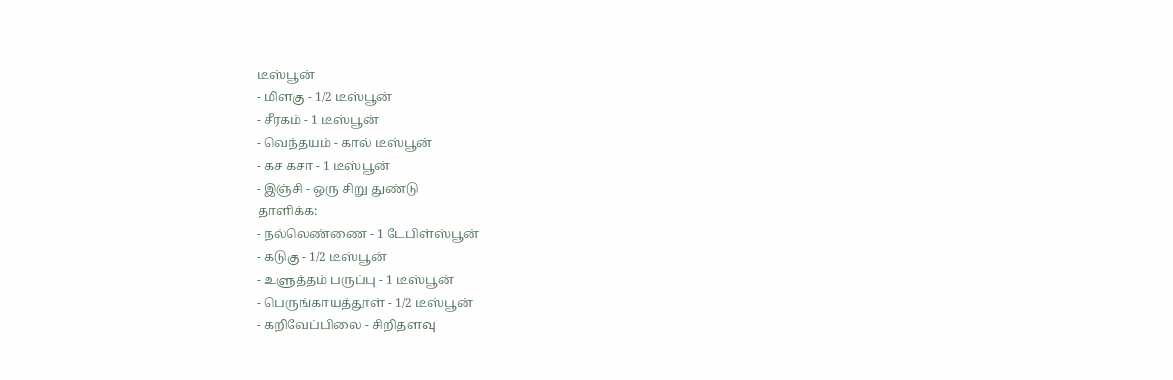டீஸ்பூன்
- மிளகு - 1/2 டீஸ்பூன்
- சீரகம் - 1 டீஸ்பூன்
- வெந்தயம் - கால் டீஸ்பூன்
- கச கசா - 1 டீஸ்பூன்
- இஞ்சி - ஒரு சிறு துண்டு
தாளிக்க:
- நல்லெண்ணை - 1 டேபிள்ஸ்பூன்
- கடுகு - 1/2 டீஸ்பூன்
- உளுத்தம் பருப்பு - 1 டீஸ்பூன்
- பெருங்காயத்தூள் - 1/2 டீஸ்பூன்
- கறிவேப்பிலை - சிறிதளவு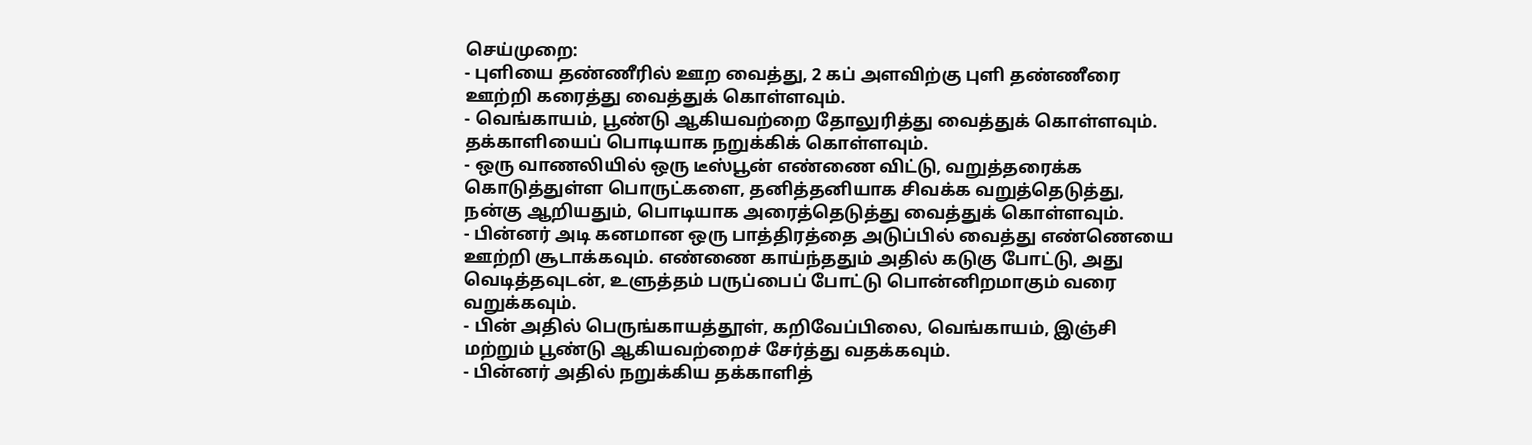செய்முறை:
- புளியை தண்ணீரில் ஊற வைத்து, 2 கப் அளவிற்கு புளி தண்ணீரை ஊற்றி கரைத்து வைத்துக் கொள்ளவும்.
- வெங்காயம், பூண்டு ஆகியவற்றை தோலுரித்து வைத்துக் கொள்ளவும். தக்காளியைப் பொடியாக நறுக்கிக் கொள்ளவும்.
- ஒரு வாணலியில் ஒரு டீஸ்பூன் எண்ணை விட்டு, வறுத்தரைக்க கொடுத்துள்ள பொருட்களை, தனித்தனியாக சிவக்க வறுத்தெடுத்து, நன்கு ஆறியதும், பொடியாக அரைத்தெடுத்து வைத்துக் கொள்ளவும்.
- பின்னர் அடி கனமான ஒரு பாத்திரத்தை அடுப்பில் வைத்து எண்ணெயை ஊற்றி சூடாக்கவும். எண்ணை காய்ந்ததும் அதில் கடுகு போட்டு, அது வெடித்தவுடன், உளுத்தம் பருப்பைப் போட்டு பொன்னிறமாகும் வரை வறுக்கவும்.
- பின் அதில் பெருங்காயத்தூள், கறிவேப்பிலை, வெங்காயம், இஞ்சி மற்றும் பூண்டு ஆகியவற்றைச் சேர்த்து வதக்கவும்.
- பின்னர் அதில் நறுக்கிய தக்காளித்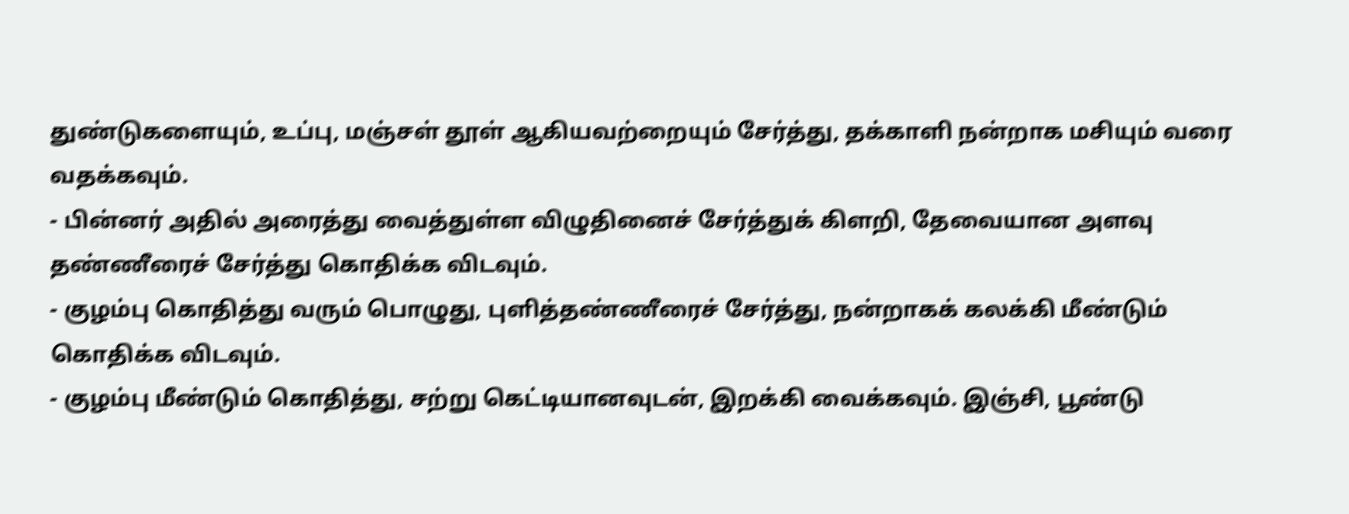துண்டுகளையும், உப்பு, மஞ்சள் தூள் ஆகியவற்றையும் சேர்த்து, தக்காளி நன்றாக மசியும் வரை வதக்கவும்.
- பின்னர் அதில் அரைத்து வைத்துள்ள விழுதினைச் சேர்த்துக் கிளறி, தேவையான அளவு தண்ணீரைச் சேர்த்து கொதிக்க விடவும்.
- குழம்பு கொதித்து வரும் பொழுது, புளித்தண்ணீரைச் சேர்த்து, நன்றாகக் கலக்கி மீண்டும் கொதிக்க விடவும்.
- குழம்பு மீண்டும் கொதித்து, சற்று கெட்டியானவுடன், இறக்கி வைக்கவும். இஞ்சி, பூண்டு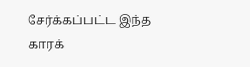சேர்க்கப்பட்ட இந்த காரக்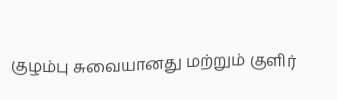குழம்பு சுவையானது மற்றும் குளிர்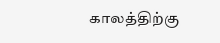காலத்திற்கு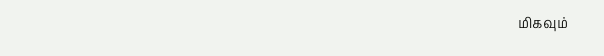மிகவும்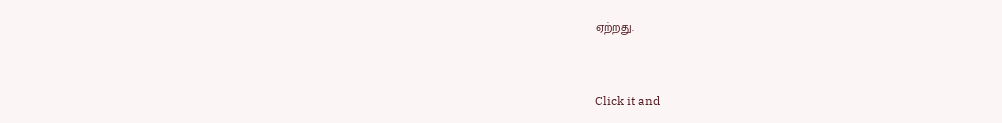ஏற்றது.



Click it and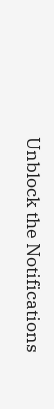Unblock the Notifications